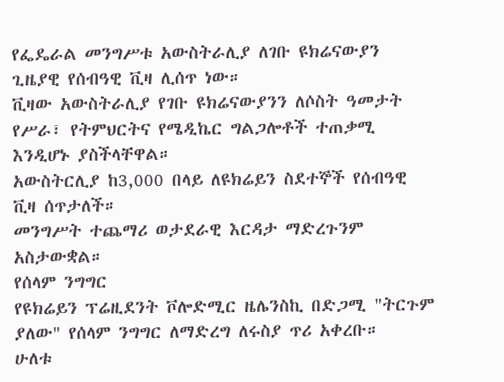የፌዴራል መንግሥቱ አውስትራሊያ ለገቡ ዩክሬናውያን ጊዜያዊ የሰብዓዊ ቪዛ ሊሰጥ ነው።
ቪዛው አውስትራሊያ የገቡ ዩክሬናውያንን ለሶስት ዓመታት የሥራ፣ የትምህርትና የሜዲኬር ግልጋሎቶች ተጠቃሚ እንዲሆኑ ያስችላቸዋል።
አውስትርሊያ ከ3,000 በላይ ለዩክሬይን ስደተኞች የሰብዓዊ ቪዛ ሰጥታለች።
መንግሥት ተጨማሪ ወታደራዊ እርዳታ ማድረጉንም አስታውቋል።
የሰላም ንግግር
የዩክሬይን ፕሬዚደንት ቮሎድሚር ዜሌንስኪ በድጋሚ "ትርጉም ያለው" የሰላም ንግግር ለማድረግ ለሩስያ ጥሪ አቀረቡ።
ሁለቱ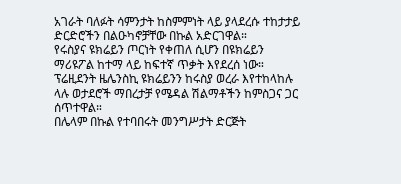አገራት ባለፉት ሳምንታት ከስምምነት ላይ ያላደረሱ ተከታታይ ድርድሮችን በልዑካኖቻቸው በኩል አድርገዋል።
የሩስያና ዩክሬይን ጦርነት የቀጠለ ሲሆን በዩክሬይን ማሪዩፖል ከተማ ላይ ከፍተኛ ጥቃት እየደረሰ ነው።
ፕሬዚደንት ዜሌንስኪ ዩክሬይንን ከሩስያ ወረራ እየተከላከሉ ላሉ ወታደሮች ማበረታቻ የሜዳል ሽልማቶችን ከምስጋና ጋር ሰጥተዋል።
በሌላም በኩል የተባበሩት መንግሥታት ድርጅት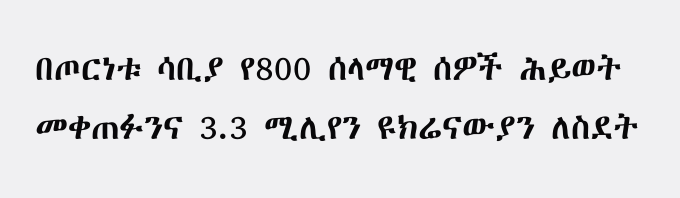በጦርነቱ ሳቢያ የ800 ሰላማዊ ሰዎች ሕይወት መቀጠፉንና 3.3 ሚሊየን ዩክሬናውያን ለስደት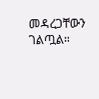መዳረጋቸውን ገልጧል።